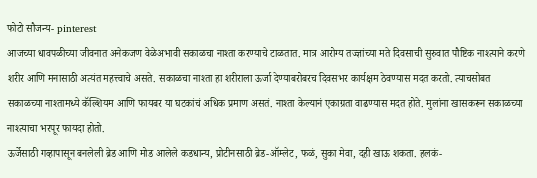फोटो सौजन्य- pinterest
आजच्या धावपळीच्या जीवनात अनेकजण वेळेअभावी सकाळचा नाश्ता करण्याचे टाळतात. मात्र आरोग्य तज्ज्ञांच्या मते दिवसाची सुरुवात पौष्टिक नाश्त्याने करणे शरीर आणि मनासाठी अत्यंत महत्त्वाचे असते. सकाळचा नाश्ता हा शरीराला ऊर्जा देण्याबरोबरच दिवसभर कार्यक्षम ठेवण्यास मदत करतो. त्याचसोबत सकाळच्या नाश्तामध्ये कॅल्शियम आणि फायबर या घटकांचं अधिक प्रमाण असतं. नाश्ता केल्यानं एकाग्रता वाढण्यास मदत होते. मुलांना खासकरून सकाळच्या नाश्त्याचा भरपूर फायदा होतो.
ऊर्जेसाठी गव्हापासून बनलेली ब्रेड आणि मोड आलेले कडधान्य, प्रोटीनसाठी ब्रेड-ऑम्लेट, फळं, सुका मेवा, दही खाऊ शकता. हलकं-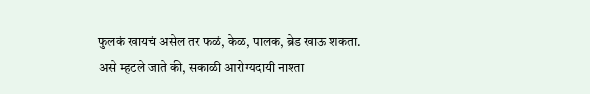फुलकं खायचं असेल तर फळं, केळ, पालक, ब्रेड खाऊ शकता.
असे म्हटले जाते की, सकाळी आरोग्यदायी नाश्ता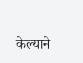केल्याने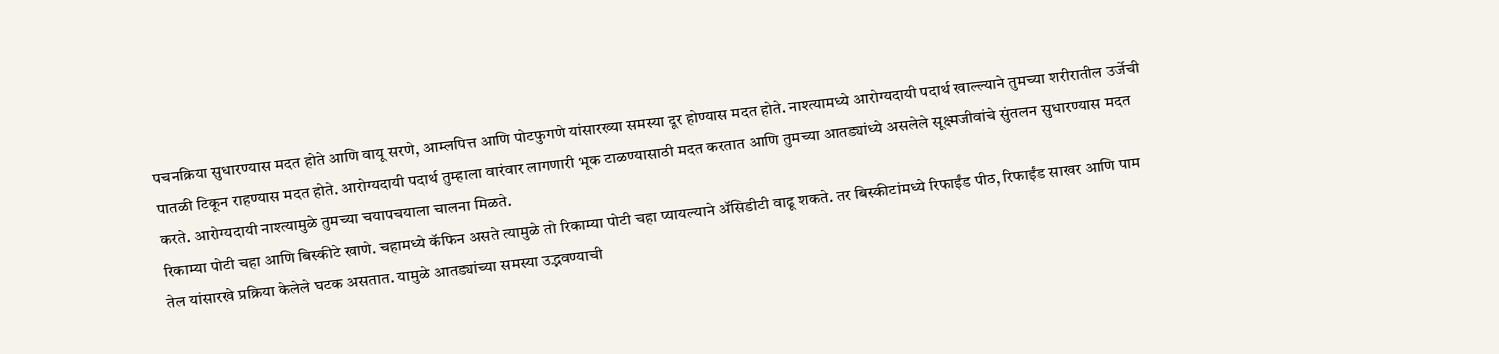पचनक्रिया सुधारण्यास मदत होते आणि वायू सरणे, आम्लपित्त आणि पोटफुगणे यांसारख्या समस्या दूर होण्यास मदत होते. नाश्त्यामध्ये आरोग्यदायी पदार्थ खाल्ल्याने तुमच्या शरीरातील उर्जेची पातळी टिकून राहण्यास मदत होते. आरोग्यदायी पदार्थ तुम्हाला वारंवार लागणारी भूक टाळण्यासाठी मदत करतात आणि तुमच्या आतड्यांध्ये असलेले सूक्ष्मजीवांचे सुंतलन सुधारण्यास मदत करते. आरोग्यदायी नाश्त्यामुळे तुमच्या चयापचयाला चालना मिळते.
रिकाम्या पोटी चहा आणि बिस्कीटे खाणे. चहामध्ये कॅफिन असते त्यामुळे तो रिकाम्या पोटी चहा प्यायल्याने ॲसिडीटी वाढू शकते. तर बिस्कीटांमध्ये रिफाईंड पीठ, रिफाईंड साखर आणि पाम तेल यांसारखे प्रक्रिया केलेले घटक असतात. यामुळे आतड्यांच्या समस्या उद्भवण्याची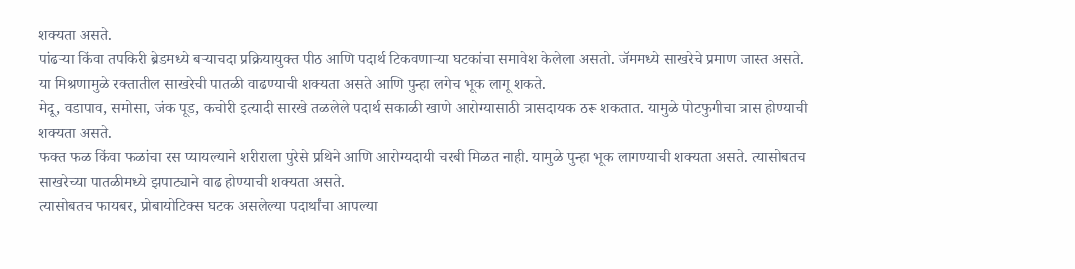शक्यता असते.
पांढऱ्या किंवा तपकिरी ब्रेडमध्ये बऱ्याचदा प्रक्रियायुक्त पीठ आणि पदार्थ टिकवणाऱ्या घटकांचा समावेश केलेला असतो. जॅममध्ये साखरेचे प्रमाण जास्त असते. या मिश्रणामुळे रक्तातील साखरेची पातळी वाढण्याची शक्यता असते आणि पुन्हा लगेच भूक लागू शकते.
मेदू, वडापाव, समोसा, जंक पूड, कचोरी इत्यादी सारखे तळलेले पदार्थ सकाळी खाणे आरोग्यासाठी त्रासदायक ठरू शकतात. यामुळे पोटफुगीचा त्रास होण्याची शक्यता असते.
फक्त फळ किंवा फळांचा रस प्यायल्याने शरीराला पुरेसे प्रथिने आणि आरोग्यदायी चरबी मिळत नाही. यामुळे पुन्हा भूक लागण्याची शक्यता असते. त्यासोबतच साखरेच्या पातळीमध्ये झपाट्याने वाढ होण्याची शक्यता असते.
त्यासोबतच फायबर, प्रोबायोटिक्स घटक असलेल्या पदार्थांचा आपल्या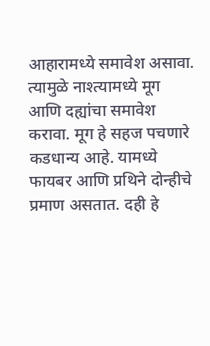आहारामध्ये समावेश असावा. त्यामुळे नाश्त्यामध्ये मूग आणि दह्यांचा समावेश करावा. मूग हे सहज पचणारे कडधान्य आहे. यामध्ये फायबर आणि प्रथिने दोन्हीचे प्रमाण असतात. दही हे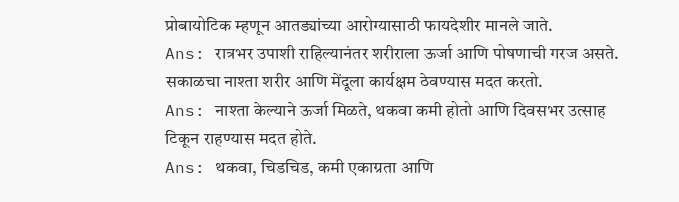प्रोबायोटिक म्हणून आतड्यांच्या आरोग्यासाठी फायदेशीर मानले जाते.
Ans: रात्रभर उपाशी राहिल्यानंतर शरीराला ऊर्जा आणि पोषणाची गरज असते. सकाळचा नाश्ता शरीर आणि मेंदूला कार्यक्षम ठेवण्यास मदत करतो.
Ans: नाश्ता केल्याने ऊर्जा मिळते, थकवा कमी होतो आणि दिवसभर उत्साह टिकून राहण्यास मदत होते.
Ans: थकवा, चिडचिड, कमी एकाग्रता आणि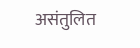असंतुलित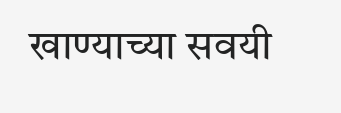खाण्याच्या सवयी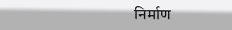निर्माण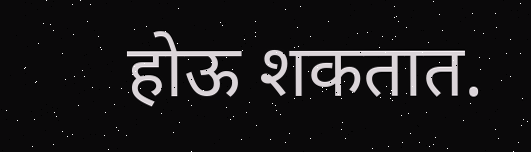होऊ शकतात.